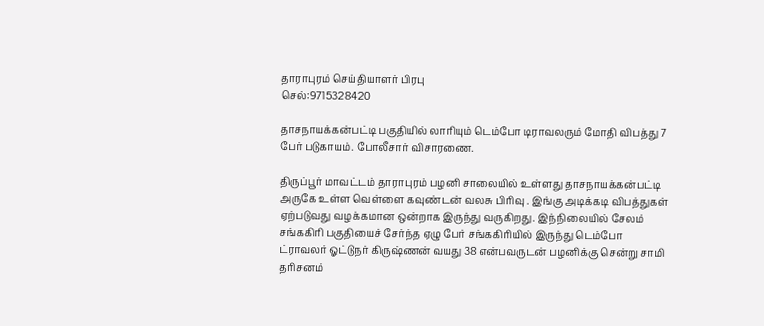தாராபுரம் செய்தியாளர் பிரபு
செல்:9715328420

தாசநாயக்கன்பட்டி பகுதியில் லாரியும் டெம்போ டிராவலரும் மோதி விபத்து 7 பேர் படுகாயம். போலீசார் விசாரணை.

திருப்பூர் மாவட்டம் தாராபுரம் பழனி சாலையில் உள்ளது தாசநாயக்கன்பட்டி அருகே உள்ள வெள்ளை கவுண்டன் வலசு பிரிவு . இங்கு அடிக்கடி விபத்துகள் ஏற்படுவது வழக்கமான ஒன்றாக இருந்து வருகிறது. இந்நிலையில் சேலம் சங்ககிரி பகுதியைச் சேர்ந்த ஏழு பேர் சங்ககிரியில் இருந்து டெம்போ ட்ராவலர் ஓட்டுநர் கிருஷ்ணன் வயது 38 என்பவருடன் பழனிக்கு சென்று சாமி தரிசனம்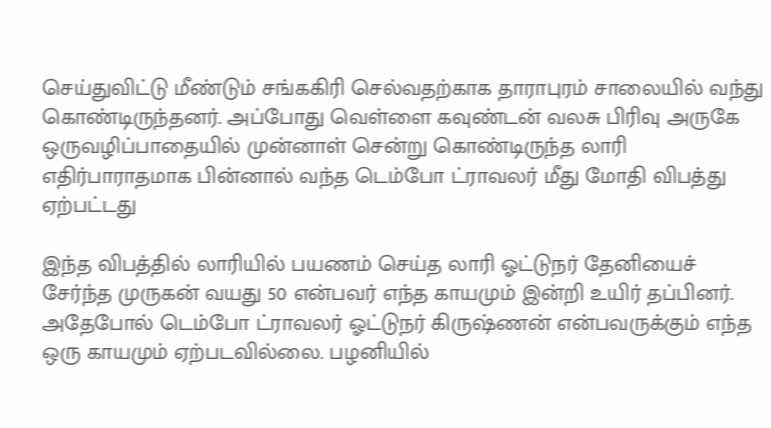செய்துவிட்டு மீண்டும் சங்ககிரி செல்வதற்காக தாராபுரம் சாலையில் வந்து கொண்டிருந்தனர். அப்போது வெள்ளை கவுண்டன் வலசு பிரிவு அருகே ஒருவழிப்பாதையில் முன்னாள் சென்று கொண்டிருந்த லாரி எதிர்பாராதமாக பின்னால் வந்த டெம்போ ட்ராவலர் மீது மோதி விபத்து ஏற்பட்டது

இந்த விபத்தில் லாரியில் பயணம் செய்த லாரி ஓட்டுநர் தேனியைச் சேர்ந்த முருகன் வயது 50 என்பவர் எந்த காயமும் இன்றி உயிர் தப்பினர். அதேபோல் டெம்போ ட்ராவலர் ஓட்டுநர் கிருஷ்ணன் என்பவருக்கும் எந்த ஒரு காயமும் ஏற்படவில்லை. பழனியில்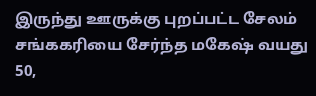இருந்து ஊருக்கு புறப்பட்ட சேலம் சங்ககரியை சேர்ந்த மகேஷ் வயது 50,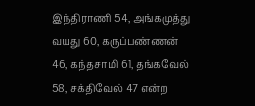இந்திராணி 54, அங்கமுத்து வயது 60, கருப்பண்ணன் 46, கந்தசாமி 61, தங்கவேல் 58, சக்திவேல் 47 என்ற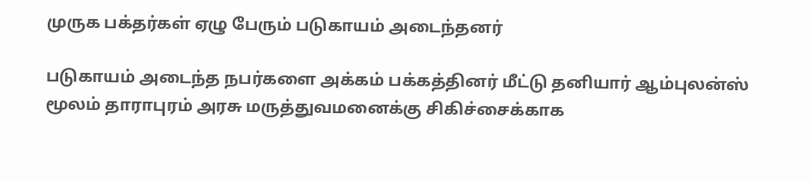முருக பக்தர்கள் ஏழு பேரும் படுகாயம் அடைந்தனர்

படுகாயம் அடைந்த நபர்களை அக்கம் பக்கத்தினர் மீட்டு தனியார் ஆம்புலன்ஸ் மூலம் தாராபுரம் அரசு மருத்துவமனைக்கு சிகிச்சைக்காக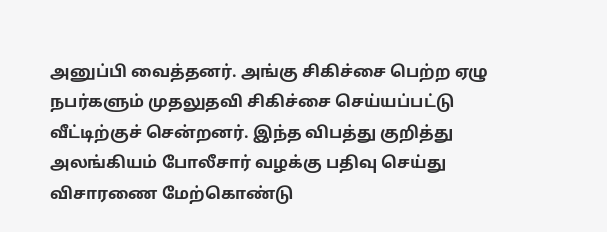அனுப்பி வைத்தனர். அங்கு சிகிச்சை பெற்ற ஏழு நபர்களும் முதலுதவி சிகிச்சை செய்யப்பட்டு வீட்டிற்குச் சென்றனர். இந்த விபத்து குறித்து அலங்கியம் போலீசார் வழக்கு பதிவு செய்து விசாரணை மேற்கொண்டு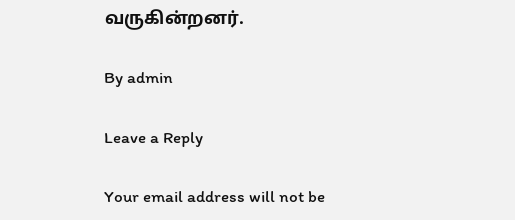வருகின்றனர்.

By admin

Leave a Reply

Your email address will not be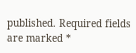published. Required fields are marked *